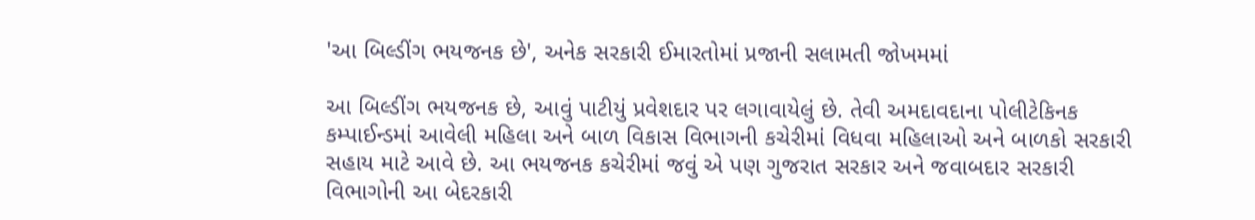'આ બિલ્ડીંગ ભયજનક છે', અનેક સરકારી ઈમારતોમાં પ્રજાની સલામતી જોખમમાં

આ બિલ્ડીંગ ભયજનક છે, આવું પાટીયું પ્રવેશદાર પર લગાવાયેલું છે. તેવી અમદાવદાના પોલીટેકિનક કમ્પાઈન્ડમાં આવેલી મહિલા અને બાળ વિકાસ વિભાગની કચેરીમાં વિધવા મહિલાઓ અને બાળકો સરકારી સહાય માટે આવે છે. આ ભયજનક કચેરીમાં જવું એ પણ ગુજરાત સરકાર અને જવાબદાર સરકારી વિભાગોની આ બેદરકારી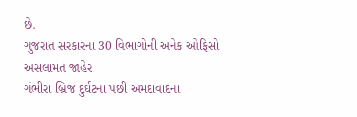છે.
ગુજરાત સરકારના 30 વિભાગોની અનેક ઓફિસો અસલામત જાહેર
ગંભીરા બ્રિજ દુર્ઘટના પછી અમદાવાદના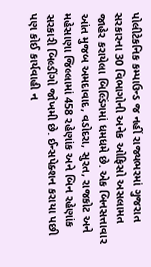પોલીટેકનિક કમ્પાઉન્ડ જ નહીં રાજ્યભરમાં ગુજરાત સરકારના 30 વિભાગોની અનેક ઓફિસો અસલામત જાહેર કરાયેલા બિલ્ડિંગમાં ધમધમે છે. એક બિનસત્તાવાર આંત મુજબ અમદાવાદ, વડોદરા, સુરત, રાજકોટ અને મહેસાણા જિલ્લામાં 458 રહેણાંક અને બિન રહેણાંક સરકારી બિલ્ડીંગો જોખમી છે. ઈન્સપેક્શન કરાયા પછી પણ કોઈ કાર્યવાહી ન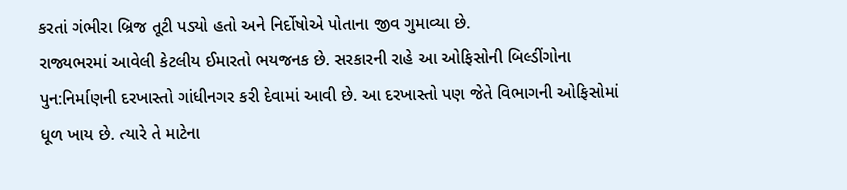કરતાં ગંભીરા બ્રિજ તૂટી પડ્યો હતો અને નિર્દોષોએ પોતાના જીવ ગુમાવ્યા છે.
રાજ્યભરમાં આવેલી કેટલીય ઈમારતો ભયજનક છે. સરકારની રાહે આ ઓફિસોની બિલ્ડીંગોના પુન:નિર્માણની દરખાસ્તો ગાંધીનગર કરી દેવામાં આવી છે. આ દરખાસ્તો પણ જેતે વિભાગની ઓફિસોમાં ધૂળ ખાય છે. ત્યારે તે માટેના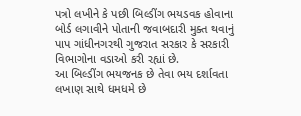પત્રો લખીને કે પછી બિલ્ડીંગ ભયડવક હોવાના બોર્ડ લગાવીને પોતાની જવાબદારી મુક્ત થવાનું પાપ ગાંધીનગરથી ગુજરાત સરકાર કે સરકારી વિભાગોના વડાઓ કરી રહ્યાં છે.
આ બિલ્ડીંગ ભયજનક છે તેવા ભય દર્શાવતા લખાણ સાથે ધમધમે છે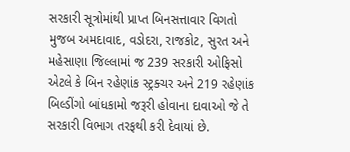સરકારી સૂત્રોમાંથી પ્રાપ્ત બિનસત્તાવાર વિગતો મુજબ અમદાવાદ, વડોદરા, રાજકોટ, સુરત અને મહેસાણા જિલ્લામાં જ 239 સરકારી ઓફિસો એટલે કે બિન રહેણાંક સ્ટ્રક્ચર અને 219 રહેણાંક બિલ્ડીંગો બાંધકામો જરૂરી હોવાના દાવાઓ જે તે સરકારી વિભાગ તરફથી કરી દેવાયાં છે.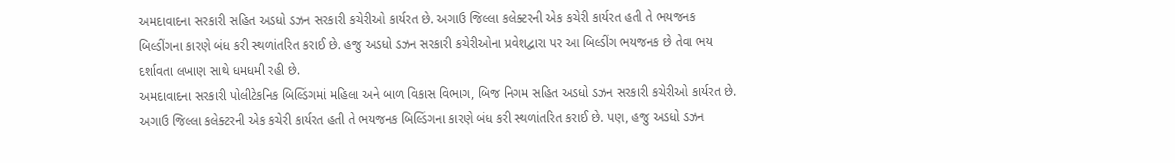અમદાવાદના સરકારી સહિત અડધો ડઝન સરકારી કચેરીઓ કાર્યરત છે. અગાઉ જિલ્લા કલેક્ટરની એક કચેરી કાર્યરત હતી તે ભયજનક બિલ્ડીંગના કારણે બંધ કરી સ્થળાંતરિત કરાઈ છે. હજુ અડધો ડઝન સરકારી કચેરીઓના પ્રવેશદ્વારા પર આ બિલ્ડીંગ ભયજનક છે તેવા ભય દર્શાવતા લખાણ સાથે ધમધમી રહી છે.
અમદાવાદના સરકારી પોલીટેકનિક બિલ્ડિંગમાં મહિલા અને બાળ વિકાસ વિભાગ, બિજ નિગમ સહિત અડધો ડઝન સરકારી કચેરીઓ કાર્યરત છે. અગાઉ જિલ્લા કલેક્ટરની એક કચેરી કાર્યરત હતી તે ભયજનક બિલ્ડિંગના કારણે બંધ કરી સ્થળાંતરિત કરાઈ છે. પણ, હજુ અડધો ડઝન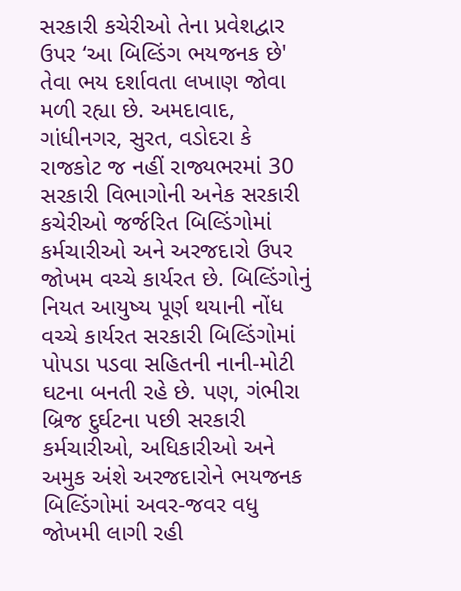સરકારી કચેરીઓ તેના પ્રવેશદ્વાર ઉપર ‘આ બિલ્ડિંગ ભયજનક છે' તેવા ભય દર્શાવતા લખાણ જોવા મળી રહ્યા છે. અમદાવાદ, ગાંધીનગર, સુરત, વડોદરા કે રાજકોટ જ નહીં રાજ્યભરમાં 30 સરકારી વિભાગોની અનેક સરકારી કચેરીઓ જર્જરિત બિલ્ડિંગોમાં કર્મચારીઓ અને અરજદારો ઉપર જોખમ વચ્ચે કાર્યરત છે. બિલ્ડિંગોનું નિયત આયુષ્ય પૂર્ણ થયાની નોંધ વચ્ચે કાર્યરત સરકારી બિલ્ડિંગોમાં પોપડા પડવા સહિતની નાની-મોટી ઘટના બનતી રહે છે. પણ, ગંભીરા બ્રિજ દુર્ઘટના પછી સરકારી કર્મચારીઓ, અધિકારીઓ અને અમુક અંશે અરજદારોને ભયજનક બિલ્ડિંગોમાં અવર-જવર વધુ જોખમી લાગી રહી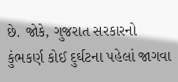છે. જોકે, ગુજરાત સરકારનો કુંભકર્ણ કોઈ દુર્ઘટના પહેલાં જાગવા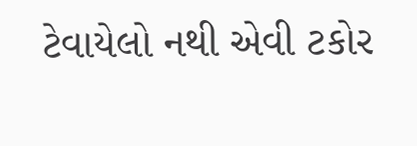ટેવાયેલો નથી એવી ટકોર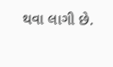થવા લાગી છે.